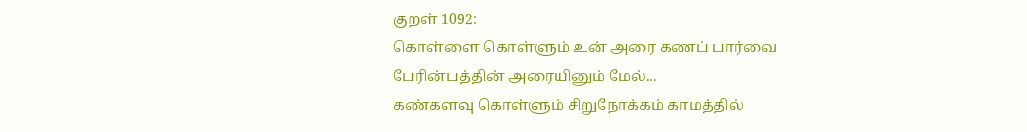குறள் 1092:
கொள்ளை கொள்ளும் உன் அரை கணப் பார்வை
பேரின்பத்தின் அரையினும் மேல்...
கண்களவு கொள்ளும் சிறுநோக்கம் காமத்தில்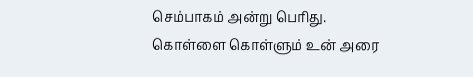செம்பாகம் அன்று பெரிது.
கொள்ளை கொள்ளும் உன் அரை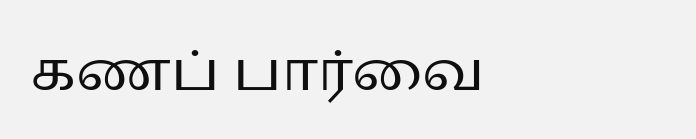கணப் பார்வை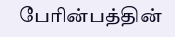பேரின்பத்தின்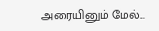அரையினும் மேல்...